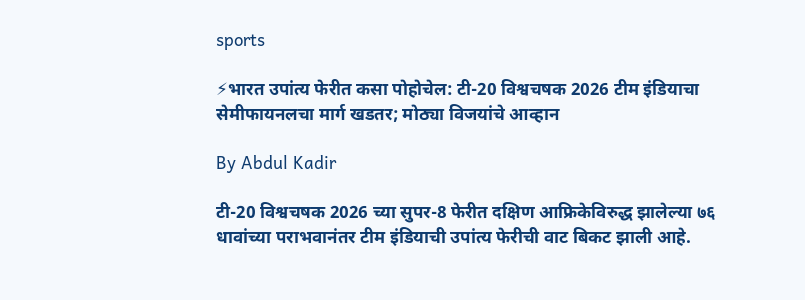sports

⚡भारत उपांत्य फेरीत कसा पोहोचेल: टी-20 विश्वचषक 2026 टीम इंडियाचा सेमीफायनलचा मार्ग खडतर; मोठ्या विजयांचे आव्हान

By Abdul Kadir

टी-20 विश्वचषक 2026 च्या सुपर-8 फेरीत दक्षिण आफ्रिकेविरुद्ध झालेल्या ७६ धावांच्या पराभवानंतर टीम इंडियाची उपांत्य फेरीची वाट बिकट झाली आहे.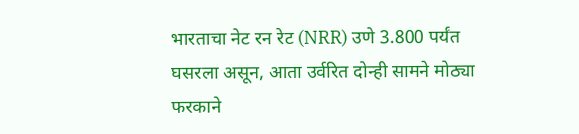भारताचा नेट रन रेट (NRR) उणे 3.800 पर्यंत घसरला असून, आता उर्वरित दोन्ही सामने मोठ्या फरकाने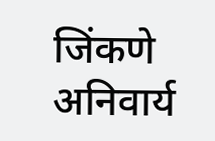जिंकणे अनिवार्य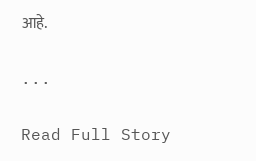आहे.

...

Read Full Story